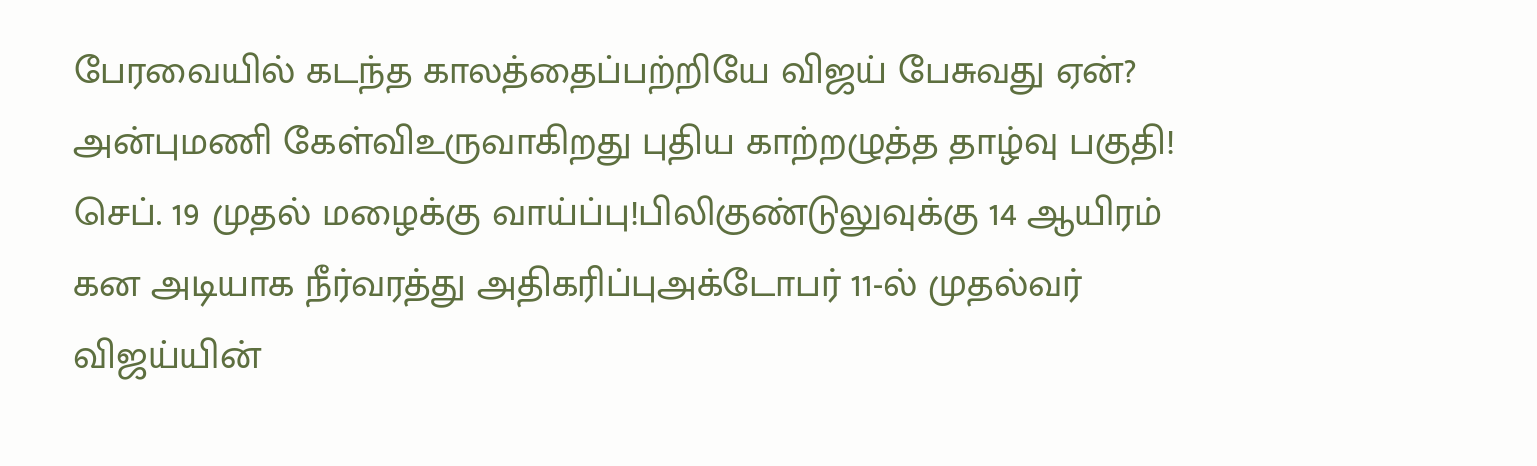பேரவையில் கடந்த காலத்தைப்பற்றியே விஜய் பேசுவது ஏன்? அன்புமணி கேள்விஉருவாகிறது புதிய காற்றழுத்த தாழ்வு பகுதி! செப். 19 முதல் மழைக்கு வாய்ப்பு!பிலிகுண்டுலுவுக்கு 14 ஆயிரம் கன அடியாக நீர்வரத்து அதிகரிப்புஅக்டோபர் 11-ல் முதல்வர் விஜய்யின்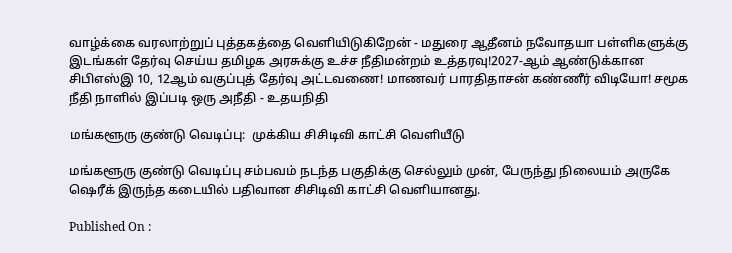வாழ்க்கை வரலாற்றுப் புத்தகத்தை வெளியிடுகிறேன் - மதுரை ஆதீனம் நவோதயா பள்ளிகளுக்கு இடங்கள் தேர்வு செய்ய தமிழக அரசுக்கு உச்ச நீதிமன்றம் உத்தரவு!2027-ஆம் ஆண்டுக்கான சிபிஎஸ்இ 10, 12ஆம் வகுப்புத் தேர்வு அட்டவணை! மாணவர் பாரதிதாசன் கண்ணீர் விடியோ! சமூக நீதி நாளில் இப்படி ஒரு அநீதி - உதயநிதி

மங்களூரு குண்டு வெடிப்பு:  முக்கிய சிசிடிவி காட்சி வெளியீடு

மங்களூரு குண்டு வெடிப்பு சம்பவம் நடந்த பகுதிக்கு செல்லும் முன், பேருந்து நிலையம் அருகே ஷெரீக் இருந்த கடையில் பதிவான சிசிடிவி காட்சி வெளியானது.

Published On :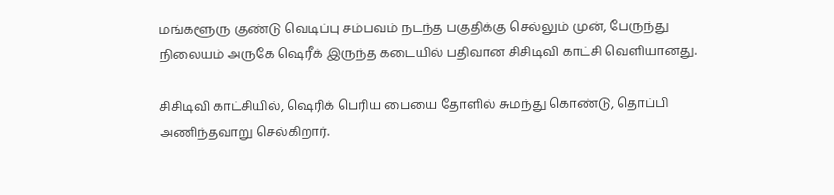மங்களூரு குண்டு வெடிப்பு சம்பவம் நடந்த பகுதிக்கு செல்லும் முன், பேருந்து நிலையம் அருகே ஷெரீக் இருந்த கடையில் பதிவான சிசிடிவி காட்சி வெளியானது.

சிசிடிவி காட்சியில், ஷெரிக் பெரிய பையை தோளில் சுமந்து கொண்டு, தொப்பி அணிந்தவாறு செல்கிறார்.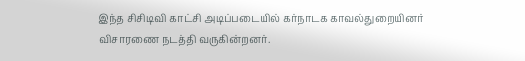இந்த சிசிடிவி காட்சி அடிப்படையில் கர்நாடக காவல்துறையினர் விசாரணை நடத்தி வருகின்றனர்.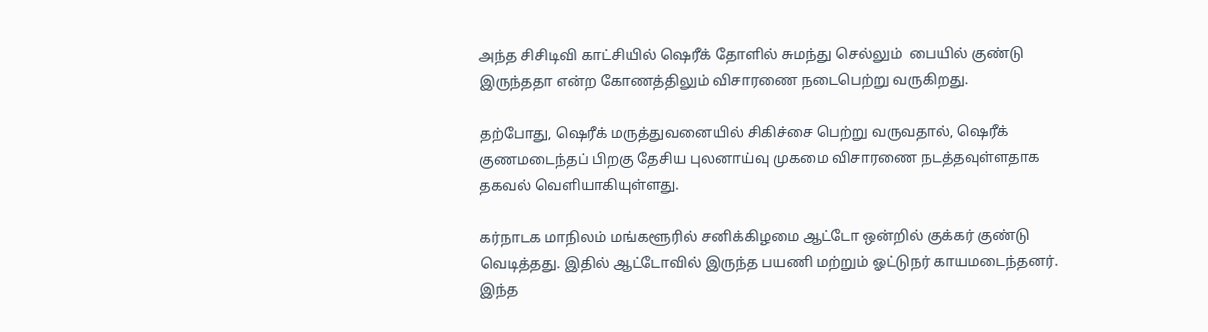அந்த சிசிடிவி காட்சியில் ஷெரீக் தோளில் சுமந்து செல்லும்  பையில் குண்டு இருந்ததா என்ற கோணத்திலும் விசாரணை நடைபெற்று வருகிறது.

தற்போது, ஷெரீக் மருத்துவனையில் சிகிச்சை பெற்று வருவதால், ஷெரீக் குணமடைந்தப் பிறகு தேசிய புலனாய்வு முகமை விசாரணை நடத்தவுள்ளதாக தகவல் வெளியாகியுள்ளது.

கர்நாடக மாநிலம் மங்களூரில் சனிக்கிழமை ஆட்டோ ஒன்றில் குக்கர் குண்டு வெடித்தது. இதில் ஆட்டோவில் இருந்த பயணி மற்றும் ஓட்டுநர் காயமடைந்தனர். இந்த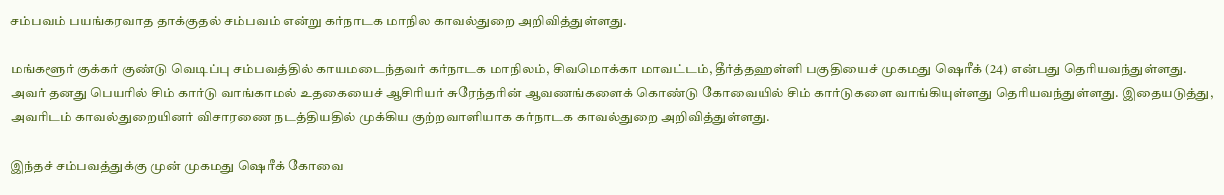சம்பவம் பயங்கரவாத தாக்குதல் சம்பவம் என்று கர்நாடக மாநில காவல்துறை அறிவித்துள்ளது.

மங்களூர் குக்கர் குண்டு வெடிப்பு சம்பவத்தில் காயமடைந்தவர் கர்நாடக மாநிலம், சிவமொக்கா மாவட்டம், தீர்த்தஹள்ளி பகுதியைச் முகமது ஷெரீக் (24) என்பது தெரியவந்துள்ளது. அவர் தனது பெயரில் சிம் கார்டு வாங்காமல் உதகையைச் ஆசிரியர் சுரேந்தரின் ஆவணங்களைக் கொண்டு கோவையில் சிம் கார்டுகளை வாங்கியுள்ளது தெரியவந்துள்ளது. இதையடுத்து, அவரிடம் காவல்துறையினர் விசாரணை நடத்தியதில் முக்கிய குற்றவாளியாக கர்நாடக காவல்துறை அறிவித்துள்ளது.

இந்தச் சம்பவத்துக்கு முன் முகமது ஷெரீக் கோவை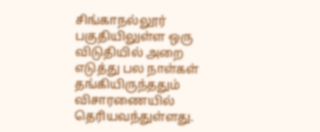சிங்காநல்லூர் பகுதியிலுள்ள ஒரு விடுதியில் அறை எடுத்து பல நாள்கள் தங்கியிருந்ததும் விசாரணையில் தெரியவந்துள்ளது.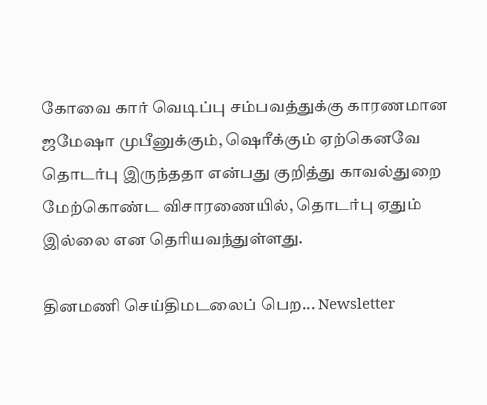கோவை கார் வெடிப்பு சம்பவத்துக்கு காரணமான ஜமேஷா முபீனுக்கும், ஷெரீக்கும் ஏற்கெனவே தொடர்பு இருந்ததா என்பது குறித்து காவல்துறை மேற்கொண்ட விசாரணையில், தொடர்பு ஏதும் இல்லை என தெரியவந்துள்ளது.

தினமணி செய்திமடலைப் பெற... Newsletter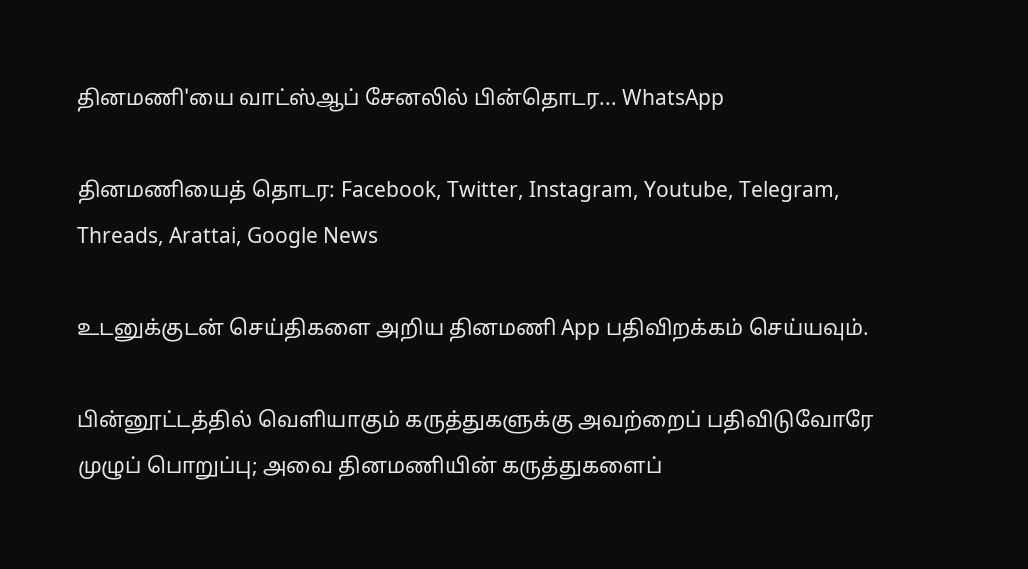தினமணி'யை வாட்ஸ்ஆப் சேனலில் பின்தொடர... WhatsApp

தினமணியைத் தொடர: Facebook, Twitter, Instagram, Youtube, Telegram, Threads, Arattai, Google News

உடனுக்குடன் செய்திகளை அறிய தினமணி App பதிவிறக்கம் செய்யவும்.

பின்னூட்டத்தில் வெளியாகும் கருத்துகளுக்கு அவற்றைப் பதிவிடுவோரே முழுப் பொறுப்பு; அவை தினமணியின் கருத்துகளைப்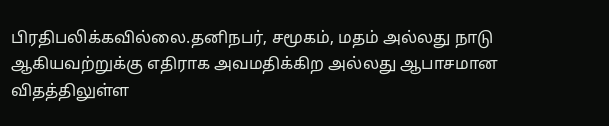பிரதிபலிக்கவில்லை.தனிநபர், சமூகம், மதம் அல்லது நாடு ஆகியவற்றுக்கு எதிராக அவமதிக்கிற அல்லது ஆபாசமான விதத்திலுள்ள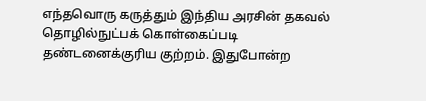எந்தவொரு கருத்தும் இந்திய அரசின் தகவல் தொழில்நுட்பக் கொள்கைப்படி தண்டனைக்குரிய குற்றம். இதுபோன்ற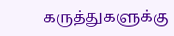கருத்துகளுக்கு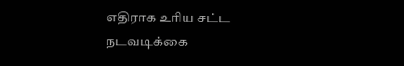எதிராக உரிய சட்ட நடவடிக்கை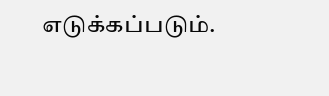எடுக்கப்படும்.